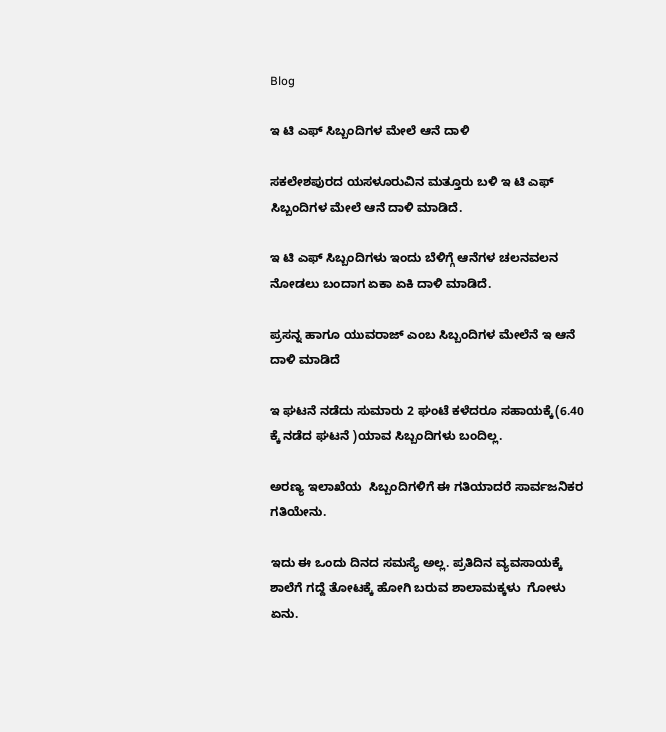Blog

ಇ ಟಿ ಎಫ್ ಸಿಬ್ಬಂದಿಗಳ ಮೇಲೆ ಆನೆ ದಾಳಿ

ಸಕಲೇಶಪುರದ ಯಸಳೂರುವಿನ ಮತ್ತೂರು ಬಳಿ ಇ ಟಿ ಎಫ್ ಸಿಬ್ಬಂದಿಗಳ ಮೇಲೆ ಆನೆ ದಾಳಿ ಮಾಡಿದೆ.

ಇ ಟಿ ಎಫ್ ಸಿಬ್ಬಂದಿಗಳು ಇಂದು ಬೆಳಿಗ್ಗೆ ಆನೆಗಳ ಚಲನವಲನ ನೋಡಲು ಬಂದಾಗ ಏಕಾ ಏಕಿ ದಾಳಿ ಮಾಡಿದೆ.

ಪ್ರಸನ್ನ ಹಾಗೂ ಯುವರಾಜ್ ಎಂಬ ಸಿಬ್ಬಂದಿಗಳ ಮೇಲೆನೆ ಇ ಆನೆ ದಾಳಿ ಮಾಡಿದೆ

ಇ ಘಟನೆ ನಡೆದು ಸುಮಾರು 2 ಘಂಟೆ ಕಳೆದರೂ ಸಹಾಯಕ್ಕೆ(6.40 ಕ್ಕೆ ನಡೆದ ಘಟನೆ )ಯಾವ ಸಿಬ್ಬಂದಿಗಳು ಬಂದಿಲ್ಲ.

ಅರಣ್ಯ ಇಲಾಖೆಯ  ಸಿಬ್ಬಂದಿಗಳಿಗೆ ಈ ಗತಿಯಾದರೆ ಸಾರ್ವಜನಿಕರ ಗತಿಯೇನು.

ಇದು ಈ ಒಂದು ದಿನದ ಸಮಸ್ಯೆ ಅಲ್ಲ. ಪ್ರತಿದಿನ ವ್ಯವಸಾಯಕ್ಕೆ ಶಾಲೆಗೆ ಗದ್ದೆ ತೋಟಕ್ಕೆ ಹೋಗಿ ಬರುವ ಶಾಲಾಮಕ್ಕಳು  ಗೋಳು ಏನು.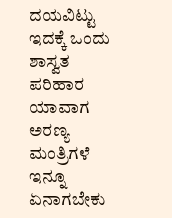ದಯವಿಟ್ಟು ಇದಕ್ಕೆ ಒಂದು ಶಾಸ್ವತ ಪರಿಹಾರ ಯಾವಾಗ ಅರಣ್ಯ ಮಂತ್ರಿಗಳೆ ಇನ್ನೂ ಏನಾಗಬೇಕು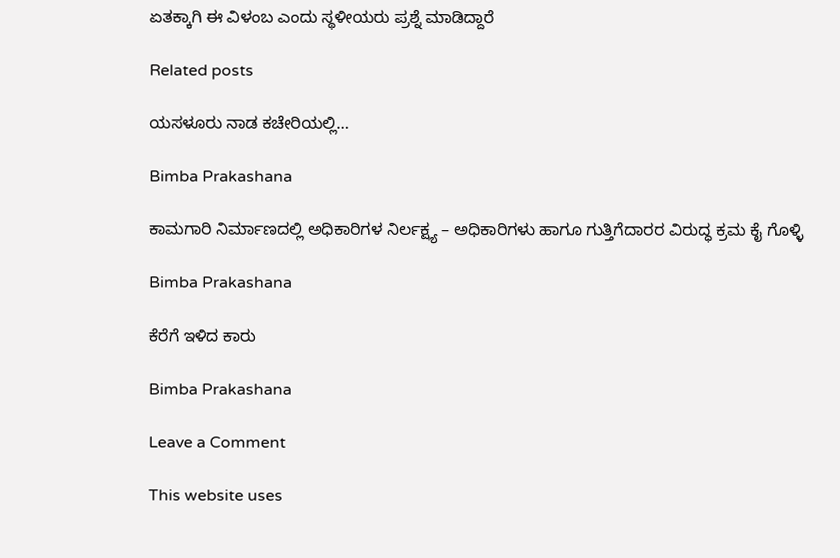ಏತಕ್ಕಾಗಿ ಈ ವಿಳಂಬ ಎಂದು ಸ್ಥಳೀಯರು ಪ್ರಶ್ನೆ ಮಾಡಿದ್ದಾರೆ

Related posts

ಯಸಳೂರು ನಾಡ ಕಚೇರಿಯಲ್ಲಿ…

Bimba Prakashana

ಕಾಮಗಾರಿ ನಿರ್ಮಾಣದಲ್ಲಿ ಅಧಿಕಾರಿಗಳ ನಿರ್ಲಕ್ಷ್ಯ – ಅಧಿಕಾರಿಗಳು ಹಾಗೂ ಗುತ್ತಿಗೆದಾರರ ವಿರುದ್ಧ ಕ್ರಮ ಕೈ ಗೊಳ್ಳಿ

Bimba Prakashana

ಕೆರೆಗೆ ಇಳಿದ ಕಾರು

Bimba Prakashana

Leave a Comment

This website uses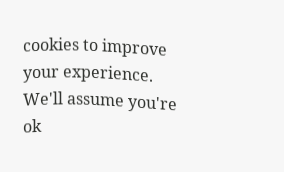cookies to improve your experience. We'll assume you're ok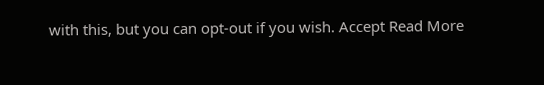with this, but you can opt-out if you wish. Accept Read More